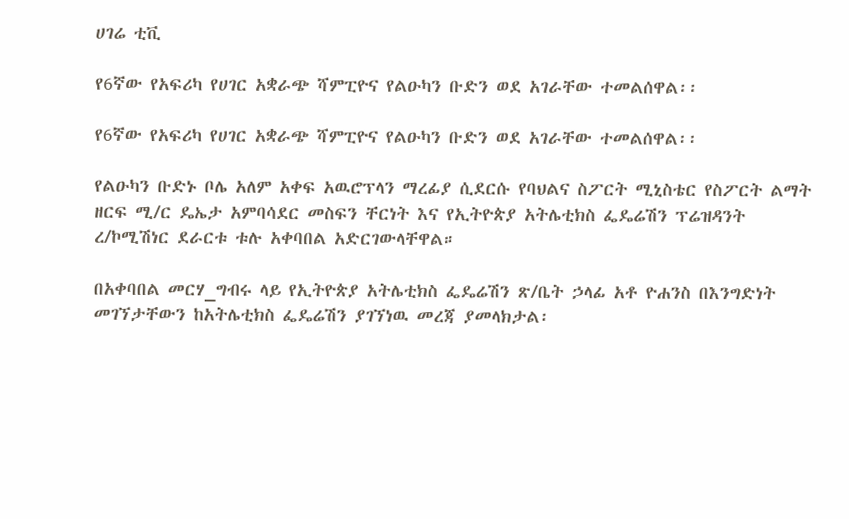ሀገሬ ቲቪ

የ6ኛው የአፍሪካ የሀገር አቋራጭ ሻምፒዮና የልዑካን ቡድን ወደ አገራቸው ተመልሰዋል፡፡

የ6ኛው የአፍሪካ የሀገር አቋራጭ ሻምፒዮና የልዑካን ቡድን ወደ አገራቸው ተመልሰዋል፡፡

የልዑካን ቡድኑ ቦሌ አለም አቀፍ አዉሮፕላን ማረፊያ ሲደርሱ የባህልና ስፖርት ሚኒስቴር የስፖርት ልማት ዘርፍ ሚ/ር ዴኤታ አምባሳደር መስፍን ቸርነት እና የኢትዮጵያ አትሌቲክስ ፌዴሬሽን ፕሬዝዳንት ረ/ኮሚሽነር ደራርቱ ቱሉ አቀባበል አድርገውላቸዋል።

በአቀባበል መርሃ_ግብሩ ላይ የኢትዮጵያ አትሌቲክስ ፌዴሬሽን ጽ/ቤት ኃላፊ አቶ ዮሐንስ በእንግድነት መገኘታቸውን ከአትሌቲክስ ፌዴሬሽን ያገኘነዉ መረጃ ያመላክታል፡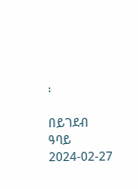፡

በይገደብ ዓባይ
2024-02-27